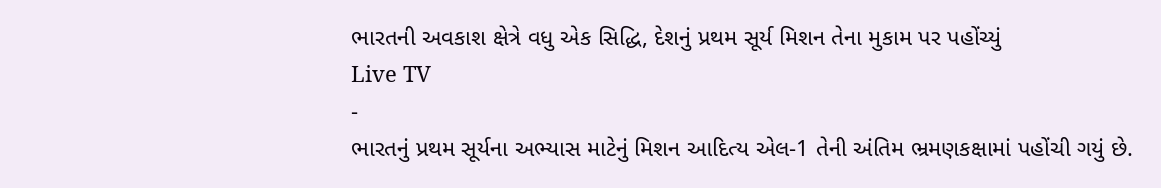ભારતની અવકાશ ક્ષેત્રે વધુ એક સિદ્ધિ, દેશનું પ્રથમ સૂર્ય મિશન તેના મુકામ પર પહોંચ્યું
Live TV
-
ભારતનું પ્રથમ સૂર્યના અભ્યાસ માટેનું મિશન આદિત્ય એલ-1 તેની અંતિમ ભ્રમણકક્ષામાં પહોંચી ગયું છે.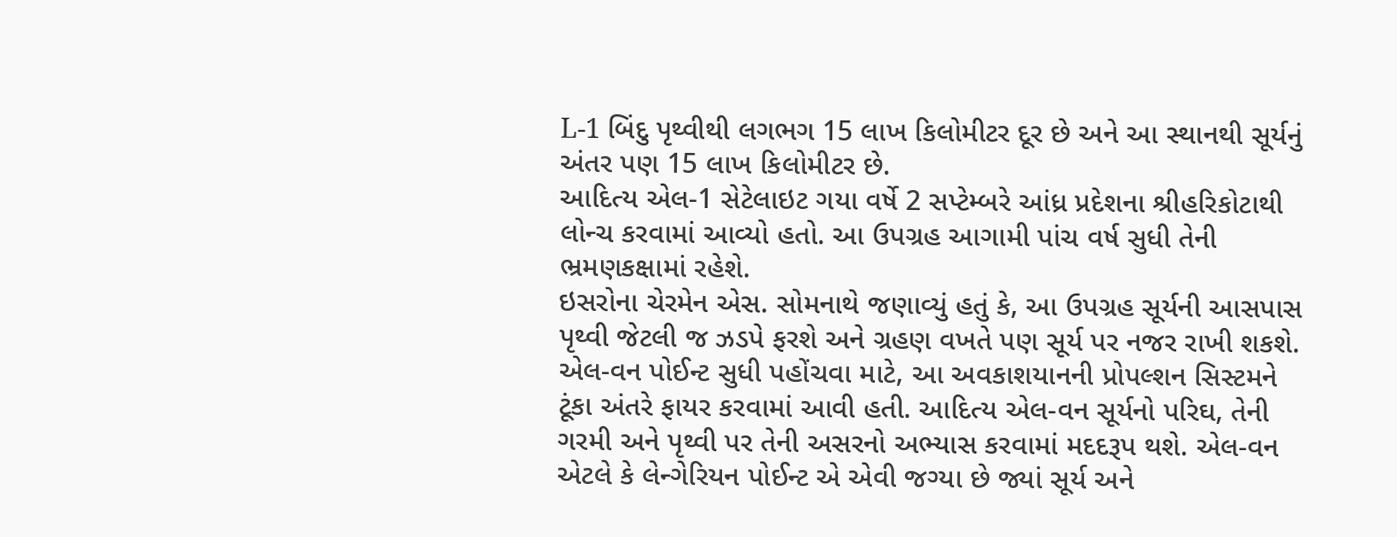L-1 બિંદુ પૃથ્વીથી લગભગ 15 લાખ કિલોમીટર દૂર છે અને આ સ્થાનથી સૂર્યનું અંતર પણ 15 લાખ કિલોમીટર છે.
આદિત્ય એલ-1 સેટેલાઇટ ગયા વર્ષે 2 સપ્ટેમ્બરે આંધ્ર પ્રદેશના શ્રીહરિકોટાથી લોન્ચ કરવામાં આવ્યો હતો. આ ઉપગ્રહ આગામી પાંચ વર્ષ સુધી તેની ભ્રમણકક્ષામાં રહેશે.
ઇસરોના ચેરમેન એસ. સોમનાથે જણાવ્યું હતું કે, આ ઉપગ્રહ સૂર્યની આસપાસ પૃથ્વી જેટલી જ ઝડપે ફરશે અને ગ્રહણ વખતે પણ સૂર્ય પર નજર રાખી શકશે.
એલ-વન પોઈન્ટ સુધી પહોંચવા માટે, આ અવકાશયાનની પ્રોપલ્શન સિસ્ટમને ટૂંકા અંતરે ફાયર કરવામાં આવી હતી. આદિત્ય એલ-વન સૂર્યનો પરિઘ, તેની ગરમી અને પૃથ્વી પર તેની અસરનો અભ્યાસ કરવામાં મદદરૂપ થશે. એલ-વન એટલે કે લેન્ગેરિયન પોઈન્ટ એ એવી જગ્યા છે જ્યાં સૂર્ય અને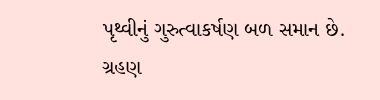પૃથ્વીનું ગુરુત્વાકર્ષણ બળ સમાન છે. ગ્રહણ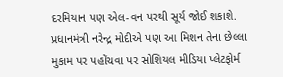દરમિયાન પણ એલ-વન પરથી સૂર્ય જોઈ શકાશે.
પ્રધાનમંત્રી નરેન્દ્ર મોદીએ પણ આ મિશન તેના છેલ્લા મુકામ પર પહોંચવા પર સોશિયલ મીડિયા પ્લેટફોર્મ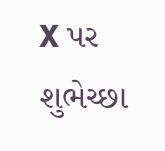X પર શુભેચ્છા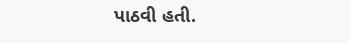પાઠવી હતી.